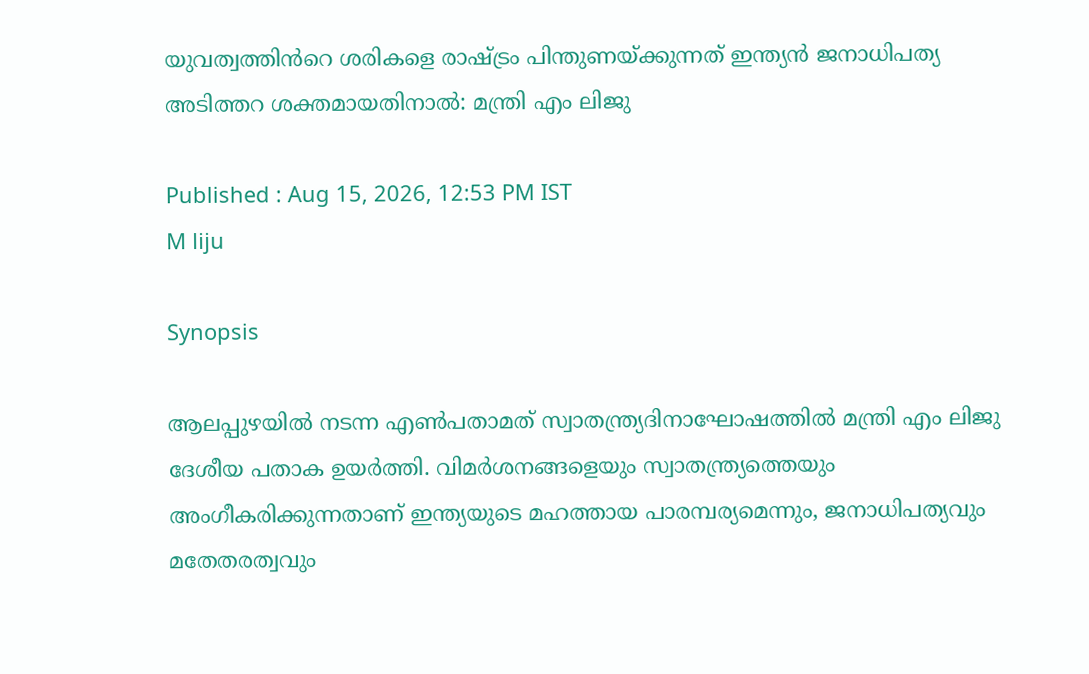യുവത്വത്തിൻറെ ശരികളെ രാഷ്ട്രം പിന്തുണയ്ക്കുന്നത് ഇന്ത്യൻ ജനാധിപത്യ അടിത്തറ ശക്തമായതിനാൽ: മന്ത്രി എം ലിജു

Published : Aug 15, 2026, 12:53 PM IST
M liju

Synopsis

ആലപ്പുഴയിൽ നടന്ന എൺപതാമത് സ്വാതന്ത്ര്യദിനാഘോഷത്തിൽ മന്ത്രി എം ലിജു ദേശീയ പതാക ഉയർത്തി. വിമർശനങ്ങളെയും സ്വാതന്ത്ര്യത്തെയും അംഗീകരിക്കുന്നതാണ് ഇന്ത്യയുടെ മഹത്തായ പാരമ്പര്യമെന്നും, ജനാധിപത്യവും മതേതരത്വവും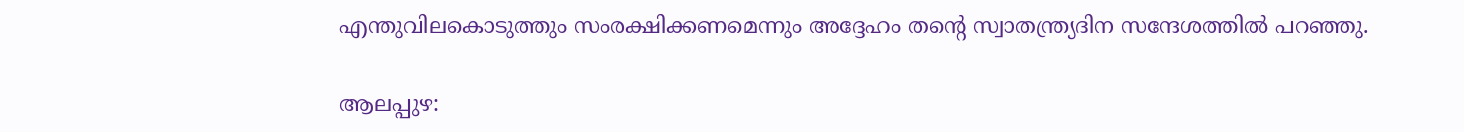എന്തുവിലകൊടുത്തും സംരക്ഷിക്കണമെന്നും അദ്ദേഹം തൻ്റെ സ്വാതന്ത്ര്യദിന സന്ദേശത്തിൽ പറഞ്ഞു.

ആലപ്പുഴ: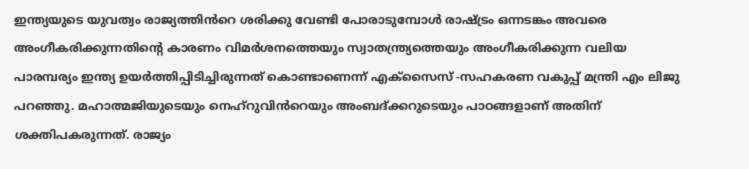ഇന്ത്യയുടെ യുവത്വം രാജ്യത്തിൻറെ ശരിക്കു വേണ്ടി പോരാടുമ്പോൾ രാഷ്ട്രം ഒന്നടങ്കം അവരെ അംഗീകരിക്കുന്നതിന്റെ കാരണം വിമർശനത്തെയും സ്വാതന്ത്ര്യത്തെയും അംഗീകരിക്കുന്ന വലിയ പാരമ്പര്യം ഇന്ത്യ ഉയർത്തിപ്പിടിച്ചിരുന്നത് കൊണ്ടാണെന്ന് എക്സൈസ് -സഹകരണ വകുപ്പ് മന്ത്രി എം ലിജു പറഞ്ഞു. മഹാത്മജിയുടെയും നെഹ്റുവിൻറെയും അംബദ്ക്കറുടെയും പാഠങ്ങളാണ് അതിന് ശക്തിപകരുന്നത്. രാജ്യം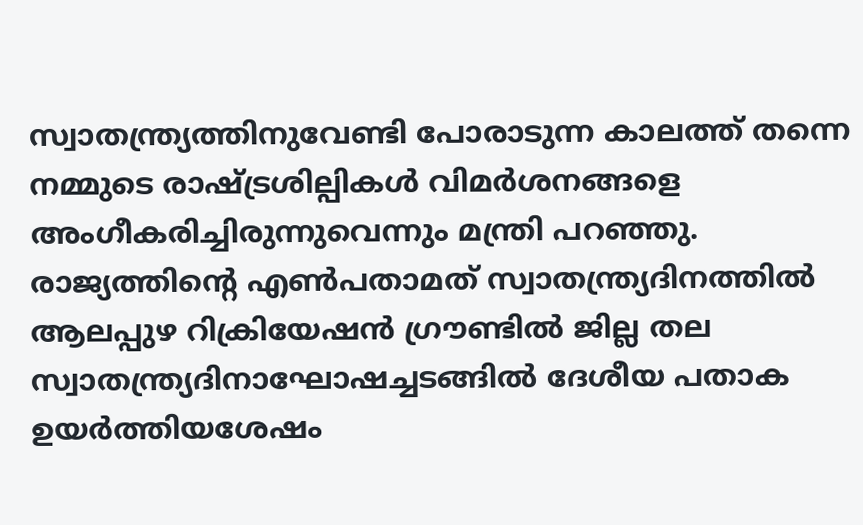സ്വാതന്ത്ര്യത്തിനുവേണ്ടി പോരാടുന്ന കാലത്ത് തന്നെ നമ്മുടെ രാഷ്ട്രശില്പികൾ വിമർശനങ്ങളെ അംഗീകരിച്ചിരുന്നുവെന്നും മന്ത്രി പറഞ്ഞു. രാജ്യത്തിന്റെ എൺപതാമത് സ്വാതന്ത്ര്യദിനത്തില്‍ ആലപ്പുഴ റിക്രിയേഷന്‍ ഗ്രൗണ്ടില്‍ ജില്ല തല സ്വാതന്ത്ര്യദിനാഘോഷച്ചടങ്ങിൽ ദേശീയ പതാക ഉയര്‍ത്തിയശേഷം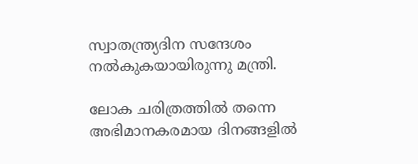സ്വാതന്ത്ര്യദിന സന്ദേശം നല്‍കുകയായിരുന്നു മന്ത്രി.

ലോക ചരിത്രത്തിൽ തന്നെ അഭിമാനകരമായ ദിനങ്ങളിൽ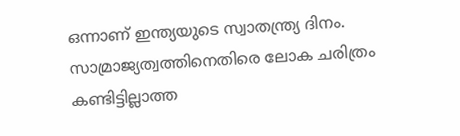ഒന്നാണ് ഇന്ത്യയുടെ സ്വാതന്ത്ര്യ ദിനം. സാമ്രാജ്യത്വത്തിനെതിരെ ലോക ചരിത്രം കണ്ടിട്ടില്ലാത്ത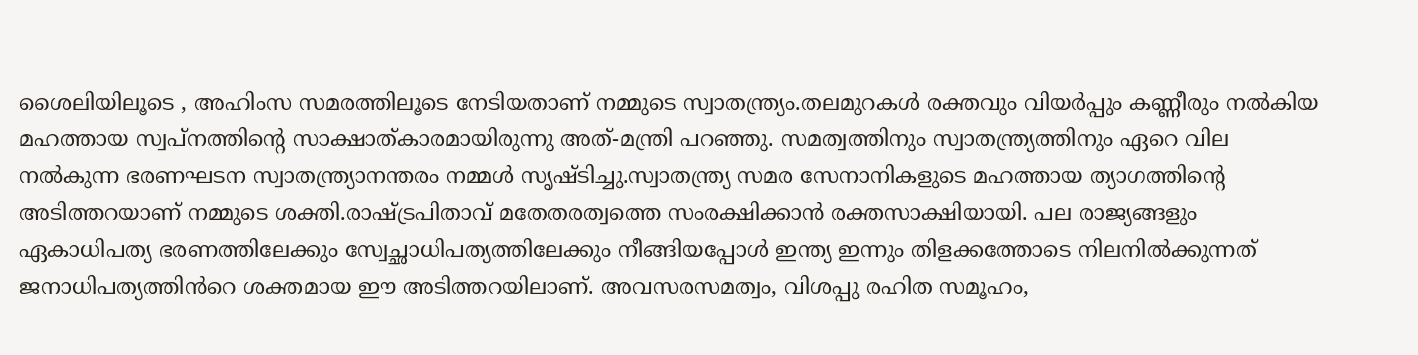ശൈലിയിലൂടെ , അഹിംസ സമരത്തിലൂടെ നേടിയതാണ് നമ്മുടെ സ്വാതന്ത്ര്യം.തലമുറകൾ രക്തവും വിയർപ്പും കണ്ണീരും നൽകിയ മഹത്തായ സ്വപ്നത്തിന്റെ സാക്ഷാത്കാരമായിരുന്നു അത്-മന്ത്രി പറഞ്ഞു. സമത്വത്തിനും സ്വാതന്ത്ര്യത്തിനും ഏറെ വില നൽകുന്ന ഭരണഘടന സ്വാതന്ത്ര്യാനന്തരം നമ്മൾ സൃഷ്ടിച്ചു.സ്വാതന്ത്ര്യ സമര സേനാനികളുടെ മഹത്തായ ത്യാഗത്തിന്റെ അടിത്തറയാണ് നമ്മുടെ ശക്തി.രാഷ്ട്രപിതാവ് മതേതരത്വത്തെ സംരക്ഷിക്കാൻ രക്തസാക്ഷിയായി. പല രാജ്യങ്ങളും ഏകാധിപത്യ ഭരണത്തിലേക്കും സ്വേച്ഛാധിപത്യത്തിലേക്കും നീങ്ങിയപ്പോൾ ഇന്ത്യ ഇന്നും തിളക്കത്തോടെ നിലനിൽക്കുന്നത് ജനാധിപത്യത്തിൻറെ ശക്തമായ ഈ അടിത്തറയിലാണ്. അവസരസമത്വം, വിശപ്പു രഹിത സമൂഹം,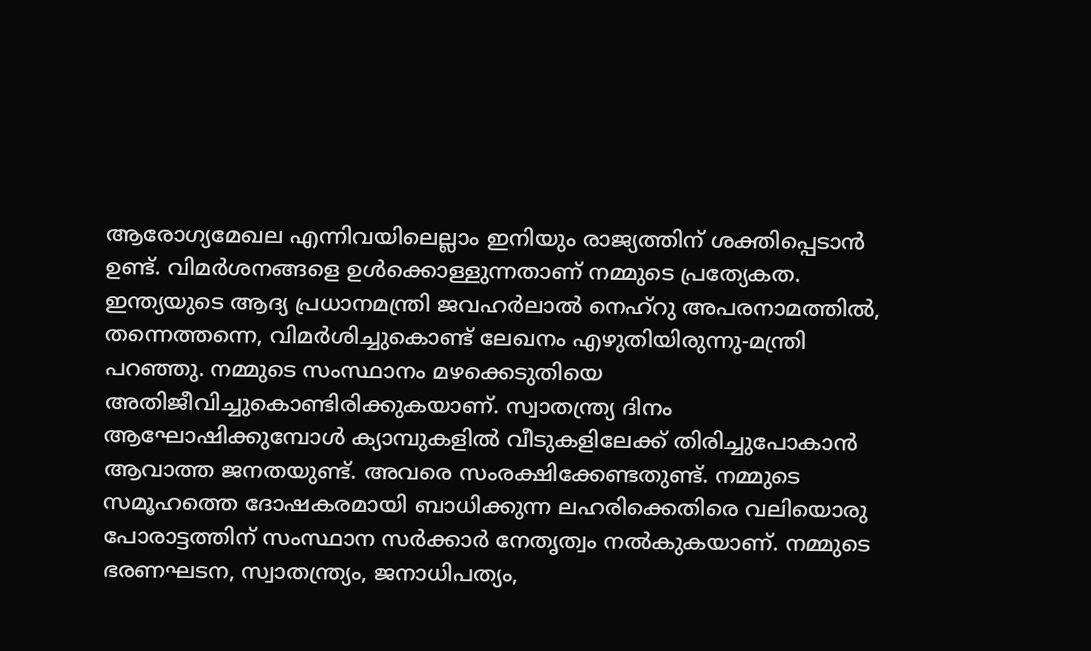ആരോഗ്യമേഖല എന്നിവയിലെല്ലാം ഇനിയും രാജ്യത്തിന് ശക്തിപ്പെടാൻ ഉണ്ട്. വിമർശനങ്ങളെ ഉൾക്കൊള്ളുന്നതാണ് നമ്മുടെ പ്രത്യേകത. ഇന്ത്യയുടെ ആദ്യ പ്രധാനമന്ത്രി ജവഹർലാൽ നെഹ്റു അപരനാമത്തിൽ, തന്നെത്തന്നെ, വിമർശിച്ചുകൊണ്ട് ലേഖനം എഴുതിയിരുന്നു-മന്ത്രി പറഞ്ഞു. നമ്മുടെ സംസ്ഥാനം മഴക്കെടുതിയെ അതിജീവിച്ചുകൊണ്ടിരിക്കുകയാണ്. സ്വാതന്ത്ര്യ ദിനം ആഘോഷിക്കുമ്പോൾ ക്യാമ്പുകളിൽ വീടുകളിലേക്ക് തിരിച്ചുപോകാൻ ആവാത്ത ജനതയുണ്ട്. അവരെ സംരക്ഷിക്കേണ്ടതുണ്ട്. നമ്മുടെ സമൂഹത്തെ ദോഷകരമായി ബാധിക്കുന്ന ലഹരിക്കെതിരെ വലിയൊരു പോരാട്ടത്തിന് സംസ്ഥാന സർക്കാർ നേതൃത്വം നൽകുകയാണ്. നമ്മുടെ ഭരണഘടന, സ്വാതന്ത്ര്യം, ജനാധിപത്യം,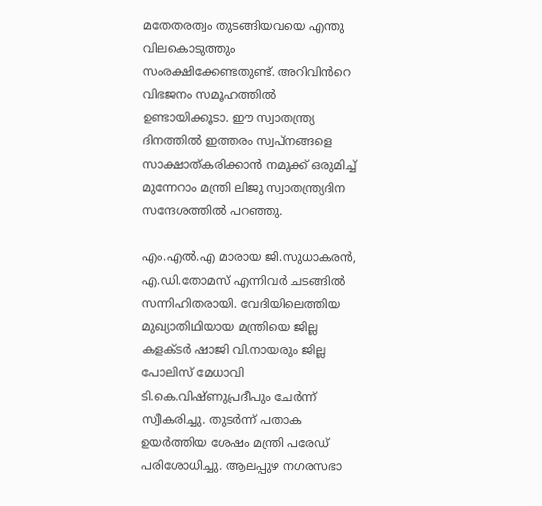മതേതരത്വം തുടങ്ങിയവയെ എന്തു വിലകൊടുത്തും സംരക്ഷിക്കേണ്ടതുണ്ട്. അറിവിൻറെ വിഭജനം സമൂഹത്തിൽ ഉണ്ടായിക്കൂടാ. ഈ സ്വാതന്ത്ര്യ ദിനത്തിൽ ഇത്തരം സ്വപ്നങ്ങളെ സാക്ഷാത്കരിക്കാൻ നമുക്ക് ഒരുമിച്ച് മുന്നേറാം മന്ത്രി ലിജു സ്വാതന്ത്ര്യദിന സന്ദേശത്തിൽ പറഞ്ഞു.

എം.എൽ.എ മാരായ ജി.സുധാകരൻ, എ.ഡി.തോമസ് എന്നിവർ ചടങ്ങിൽ സന്നിഹിതരായി. വേദിയിലെത്തിയ മുഖ്യാതിഥിയായ മന്ത്രിയെ ജില്ല കളക്ടര്‍ ഷാജി വി.നായരും ജില്ല പോലിസ് മേധാവി ടി.കെ.വിഷ്ണുപ്രദീപും ചേര്‍ന്ന് സ്വീകരിച്ചു. തുടര്‍ന്ന് പതാക ഉയര്‍ത്തിയ ശേഷം മന്ത്രി പരേഡ് പരിശോധിച്ചു. ആലപ്പുഴ നഗരസഭാ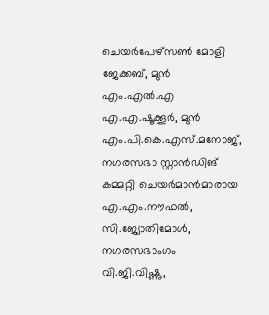ചെയർപേഴ്സൺ മോളി ജേക്കബ്, മുൻ എം.എൽ.എ എ.എ.ഷൂക്കൂർ, മുൻ എം.പി.കെ.എസ്.മനോജ്, നഗരസഭാ സ്റ്റാൻഡിങ് കമ്മറ്റി ചെയർമാൻമാരായ എ.എം.നൗഫൽ, സി.ജ്യോതിമോൾ, നഗരസഭാംഗം വി.ജി.വിഷ്ണു,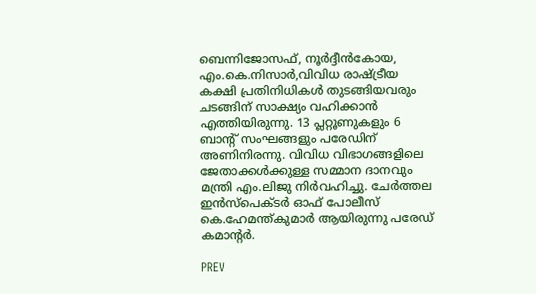ബെന്നിജോസഫ്, നൂർദ്ദീൻകോയ, എം.കെ.നിസാർ,വിവിധ രാഷ്ട്രീയ കക്ഷി പ്രതിനിധികൾ തുടങ്ങിയവരും ചടങ്ങിന് സാക്ഷ്യം വഹിക്കാന്‍ എത്തിയിരുന്നു. 13 പ്ലറ്റൂണുകളും 6 ബാന്റ് സംഘങ്ങളും പരേഡിന് അണിനിരന്നു. വിവിധ വിഭാഗങ്ങളിലെ ജേതാക്കള്‍ക്കുള്ള സമ്മാന ദാനവും മന്ത്രി എം.ലിജു നിര്‍വഹിച്ചു. ചേർത്തല ഇൻസ്പെക്ടർ ഓഫ് പോലീസ് കെ.ഹേമന്ത്കുമാർ ആയിരുന്നു പരേഡ് കമാന്റര്‍.

PREV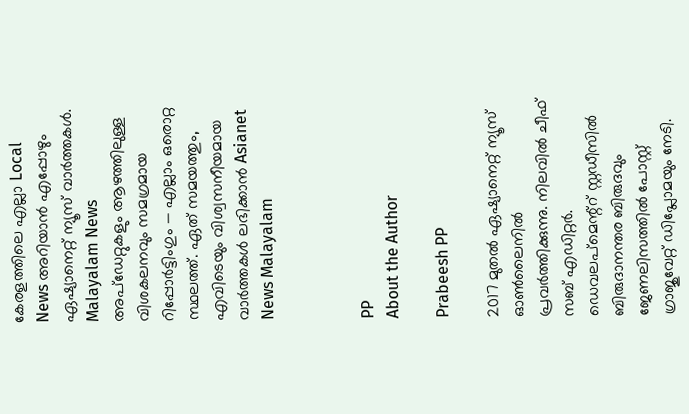കേരളത്തിലെ എല്ലാ Local News അറിയാൻ എപ്പോഴും ഏഷ്യാനെറ്റ് ന്യൂസ് വാർത്തകൾ. Malayalam News  അപ്‌ഡേറ്റുകളും ആഴത്തിലുള്ള വിശകലനവും സമഗ്രമായ റിപ്പോർട്ടിംഗും — എല്ലാം ഒരൊറ്റ സ്ഥലത്ത്. ഏത് സമയത്തും, എവിടെയും വിശ്വസനീയമായ വാർത്തകൾ ലഭിക്കാൻ Asianet News Malayalam



PP
About the Author

Prabeesh PP

2017 മുതല്‍ ഏഷ്യാനെറ്റ് ന്യൂസ് ഓണ്‍ലൈനില്‍ പ്രവര്‍ത്തിക്കുന്നു. നിലവില്‍ ചീഫ് സബ് എഡിറ്റര്‍. ഡെവലപ്മെന്റ്റ് സ്റ്റഡീസിൽ ബിരുദാനന്തര ബിരുദവും ജേണലിസത്തില്‍ പോസ്റ്റ് ഗ്രാജുവേറ്റ് ഡിപ്ലോമയും നേടി.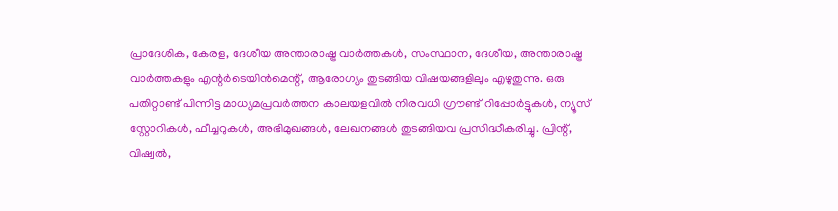പ്രാദേശിക, കേരള, ദേശീയ അന്താരാഷ്ട്ര വാർത്തകൾ, സംസ്ഥാന, ദേശീയ, അന്താരാഷ്ട്ര വാര്‍ത്തകളും എന്റര്‍ടെയിന്‍മെന്റ്, ആരോഗ്യം തുടങ്ങിയ വിഷയങ്ങളിലും എഴുതുന്നു. ഒരു പതിറ്റാണ്ട് പിന്നിട്ട മാധ്യമപ്രവര്‍ത്തന കാലയളവില്‍ നിരവധി ഗ്രൗണ്ട് റിപ്പോര്‍ട്ടുകള്‍, ന്യൂസ് സ്റ്റോറികള്‍, ഫീച്ചറുകള്‍, അഭിമുഖങ്ങള്‍, ലേഖനങ്ങള്‍ തുടങ്ങിയവ പ്രസിദ്ധീകരിച്ചു. പ്രിന്റ്, വിഷ്വല്‍,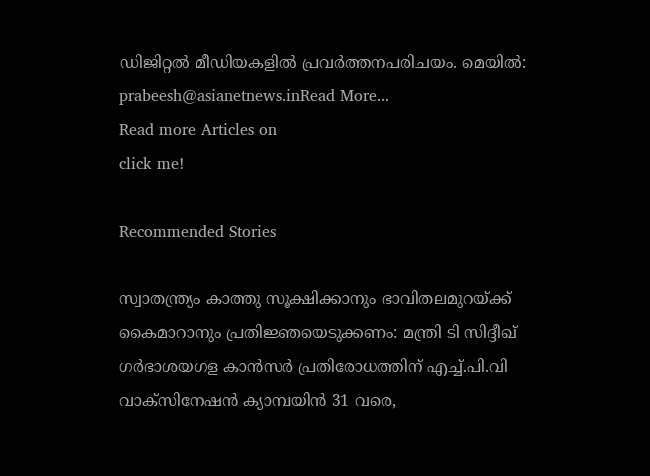ഡിജിറ്റല്‍ മീഡിയകളില്‍ പ്രവര്‍ത്തനപരിചയം. മെയില്‍: prabeesh@asianetnews.inRead More...
Read more Articles on
click me!

Recommended Stories

സ്വാതന്ത്ര്യം കാത്തു സൂക്ഷിക്കാനും ഭാവിതലമുറയ്ക്ക് കൈമാറാനും പ്രതിജ്ഞയെടുക്കണം: മന്ത്രി ടി സിദ്ദീഖ്
ഗര്‍ഭാശയഗള കാന്‍സര്‍ പ്രതിരോധത്തിന് എച്ച്.പി.വി വാക്‌സിനേഷന്‍ ക്യാമ്പയിന്‍ 31 വരെ,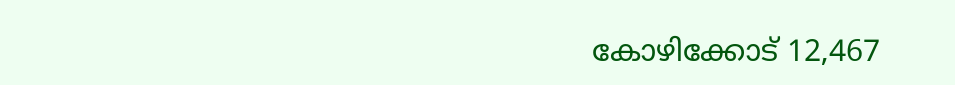കോഴിക്കോട് 12,467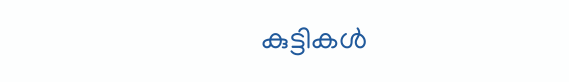കുട്ടികള്‍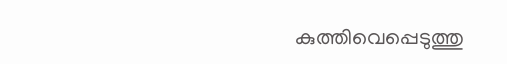കുത്തിവെപ്പെടുത്തു